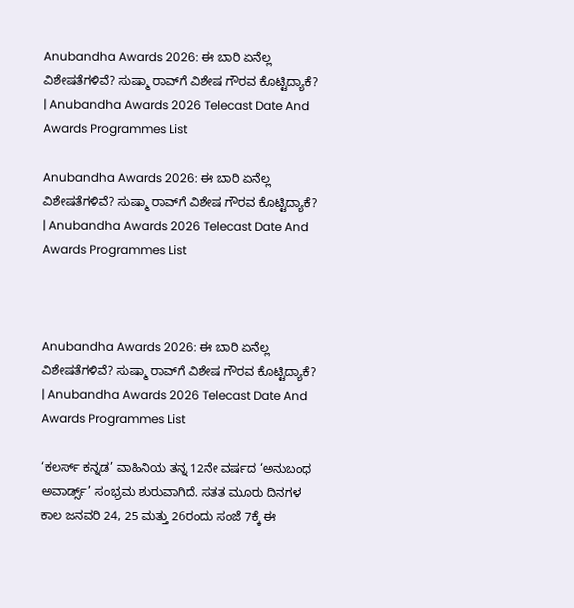Anubandha Awards 2026: ಈ ಬಾರಿ ಏನೆಲ್ಲ ವಿಶೇಷತೆಗಳಿವೆ? ಸುಷ್ಮಾ ರಾವ್‌ಗೆ ವಿಶೇಷ ಗೌರವ ಕೊಟ್ಟಿದ್ಯಾಕೆ? | Anubandha Awards 2026 Telecast Date And Awards Programmes List

Anubandha Awards 2026: ಈ ಬಾರಿ ಏನೆಲ್ಲ ವಿಶೇಷತೆಗಳಿವೆ? ಸುಷ್ಮಾ ರಾವ್‌ಗೆ ವಿಶೇಷ ಗೌರವ ಕೊಟ್ಟಿದ್ಯಾಕೆ? | Anubandha Awards 2026 Telecast Date And Awards Programmes List



Anubandha Awards 2026: ಈ ಬಾರಿ ಏನೆಲ್ಲ ವಿಶೇಷತೆಗಳಿವೆ? ಸುಷ್ಮಾ ರಾವ್‌ಗೆ ವಿಶೇಷ ಗೌರವ ಕೊಟ್ಟಿದ್ಯಾಕೆ? | Anubandha Awards 2026 Telecast Date And Awards Programmes List

‘ಕಲರ್ಸ್‌ ಕನ್ನಡ’ ವಾಹಿನಿಯ ತನ್ನ 12ನೇ ವರ್ಷದ ‘ಅನುಬಂಧ ಅವಾರ್ಡ್ಸ್‌’ ಸಂಭ್ರಮ ಶುರುವಾಗಿದೆ. ಸತತ ಮೂರು ದಿನಗಳ ಕಾಲ ಜನವರಿ 24, 25 ಮತ್ತು 26ರಂದು ಸಂಜೆ 7ಕ್ಕೆ ಈ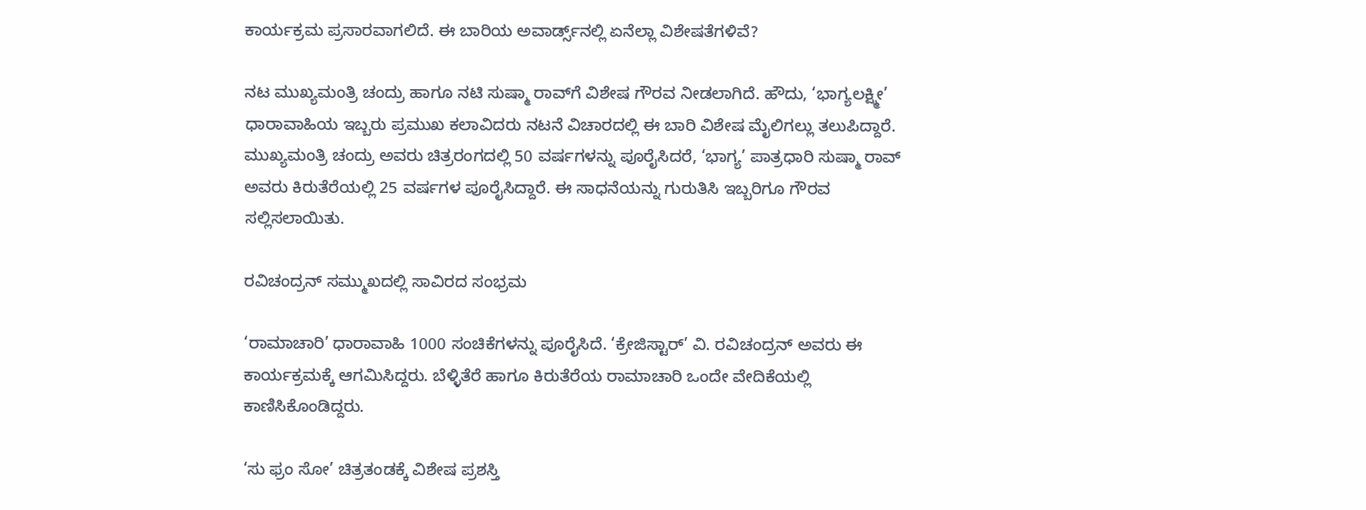ಕಾರ್ಯಕ್ರಮ ಪ್ರಸಾರವಾಗಲಿದೆ. ಈ ಬಾರಿಯ ಅವಾರ್ಡ್ಸ್‌ನಲ್ಲಿ ಏನೆಲ್ಲಾ ವಿಶೇಷತೆಗಳಿವೆ?

ನಟ ಮುಖ್ಯಮಂತ್ರಿ ಚಂದ್ರು ಹಾಗೂ ನಟಿ ಸುಷ್ಮಾ ರಾವ್‌ಗೆ ವಿಶೇಷ ಗೌರವ ನೀಡಲಾಗಿದೆ. ಹೌದು, ‘ಭಾಗ್ಯಲಕ್ಷ್ಮೀ’ ಧಾರಾವಾಹಿಯ ಇಬ್ಬರು ಪ್ರಮುಖ ಕಲಾವಿದರು ನಟನೆ ವಿಚಾರದಲ್ಲಿ ಈ ಬಾರಿ ವಿಶೇಷ ಮೈಲಿಗಲ್ಲು ತಲುಪಿದ್ದಾರೆ. ಮುಖ್ಯಮಂತ್ರಿ ಚಂದ್ರು ಅವರು ಚಿತ್ರರಂಗದಲ್ಲಿ 50 ವರ್ಷಗಳನ್ನು ಪೂರೈಸಿದರೆ, ‘ಭಾಗ್ಯ’ ಪಾತ್ರಧಾರಿ ಸುಷ್ಮಾ ರಾವ್ ಅವರು ಕಿರುತೆರೆಯಲ್ಲಿ 25 ವರ್ಷಗಳ ಪೂರೈಸಿದ್ದಾರೆ. ಈ ಸಾಧನೆಯನ್ನು ಗುರುತಿಸಿ ಇಬ್ಬರಿಗೂ ಗೌರವ ಸಲ್ಲಿಸಲಾಯಿತು.

ರವಿಚಂದ್ರನ್ ಸಮ್ಮುಖದಲ್ಲಿ ಸಾವಿರದ ಸಂಭ್ರಮ

‘ರಾಮಾಚಾರಿ’ ಧಾರಾವಾಹಿ 1000 ಸಂಚಿಕೆಗಳನ್ನು ಪೂರೈಸಿದೆ. ‘ಕ್ರೇಜಿಸ್ಟಾರ್’ ವಿ. ರವಿಚಂದ್ರನ್ ಅವರು ಈ ಕಾರ್ಯಕ್ರಮಕ್ಕೆ ಆಗಮಿಸಿದ್ದರು. ಬೆಳ್ಳಿತೆರೆ ಹಾಗೂ ಕಿರುತೆರೆಯ ರಾಮಾಚಾರಿ ಒಂದೇ ವೇದಿಕೆಯಲ್ಲಿ ಕಾಣಿಸಿಕೊಂಡಿದ್ದರು.

‘ಸು ಫ್ರಂ ಸೋ’ ಚಿತ್ರತಂಡಕ್ಕೆ ವಿಶೇಷ ಪ್ರಶಸ್ತಿ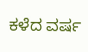ಕಳೆದ ವರ್ಷ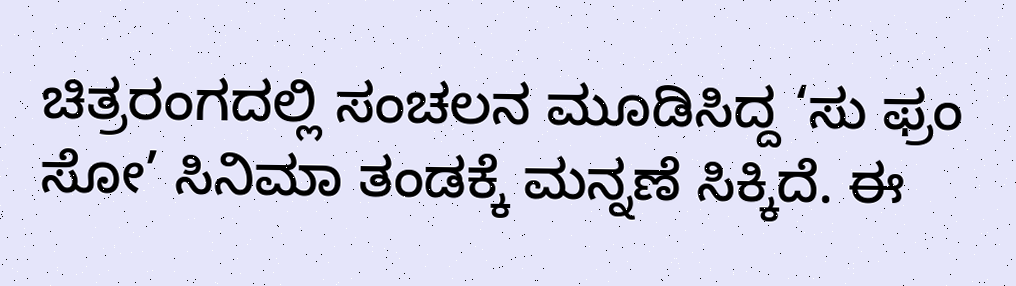ಚಿತ್ರರಂಗದಲ್ಲಿ ಸಂಚಲನ ಮೂಡಿಸಿದ್ದ ‘ಸು ಫ್ರಂ ಸೋ’ ಸಿನಿಮಾ ತಂಡಕ್ಕೆ ಮನ್ನಣೆ ಸಿಕ್ಕಿದೆ. ಈ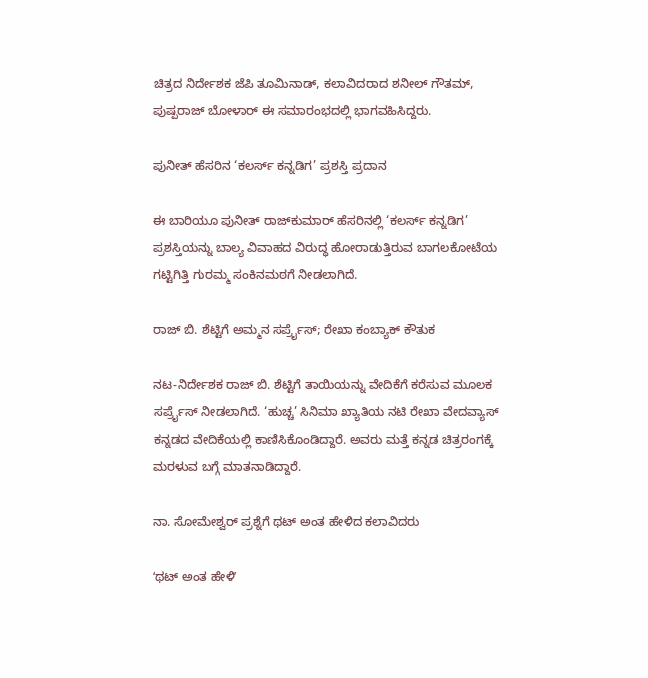ಚಿತ್ರದ ನಿರ್ದೇಶಕ ಜೆಪಿ ತೂಮಿನಾಡ್, ಕಲಾವಿದರಾದ ಶನೀಲ್ ಗೌತಮ್, ಪುಷ್ಪರಾಜ್ ಬೋಳಾರ್ ಈ ಸಮಾರಂಭದಲ್ಲಿ ಭಾಗವಹಿಸಿದ್ದರು.

ಪುನೀತ್ ಹೆಸರಿನ ‘ಕಲರ್ಸ್‌ ಕನ್ನಡಿಗ’ ಪ್ರಶಸ್ತಿ ಪ್ರದಾನ

ಈ ಬಾರಿಯೂ ಪುನೀತ್ ರಾಜ್‌ಕುಮಾರ್ ಹೆಸರಿನಲ್ಲಿ ‘ಕಲರ್ಸ್‌ ಕನ್ನಡಿಗ’ ಪ್ರಶಸ್ತಿಯನ್ನು ಬಾಲ್ಯ ವಿವಾಹದ ವಿರುದ್ಧ ಹೋರಾಡುತ್ತಿರುವ ಬಾಗಲಕೋಟೆಯ ಗಟ್ಟಿಗಿತ್ತಿ ಗುರಮ್ಮ ಸಂಕಿನಮಠಗೆ ನೀಡಲಾಗಿದೆ.

ರಾಜ್ ಬಿ. ಶೆಟ್ಟಿಗೆ ಅಮ್ಮನ ಸರ್ಪ್ರೈಸ್; ರೇಖಾ ಕಂಬ್ಯಾಕ್ ಕೌತುಕ

ನಟ-ನಿರ್ದೇಶಕ ರಾಜ್ ಬಿ. ಶೆಟ್ಟಿಗೆ ತಾಯಿಯನ್ನು ವೇದಿಕೆಗೆ ಕರೆಸುವ ಮೂಲಕ ಸರ್ಪ್ರೈಸ್ ನೀಡಲಾಗಿದೆ. ‘ಹುಚ್ಚ’ ಸಿನಿಮಾ ಖ್ಯಾತಿಯ ನಟಿ ರೇಖಾ ವೇದವ್ಯಾಸ್ ಕನ್ನಡದ ವೇದಿಕೆಯಲ್ಲಿ ಕಾಣಿಸಿಕೊಂಡಿದ್ದಾರೆ. ಅವರು ಮತ್ತೆ ಕನ್ನಡ ಚಿತ್ರರಂಗಕ್ಕೆ ಮರಳುವ ಬಗ್ಗೆ ಮಾತನಾಡಿದ್ದಾರೆ.

ನಾ. ಸೋಮೇಶ್ವರ್‌ ಪ್ರಶ್ನೆಗೆ ಥಟ್‌ ಅಂತ ಹೇಳಿದ ಕಲಾವಿದರು

ʻಥಟ್ ಅಂತ ಹೇಳಿʼ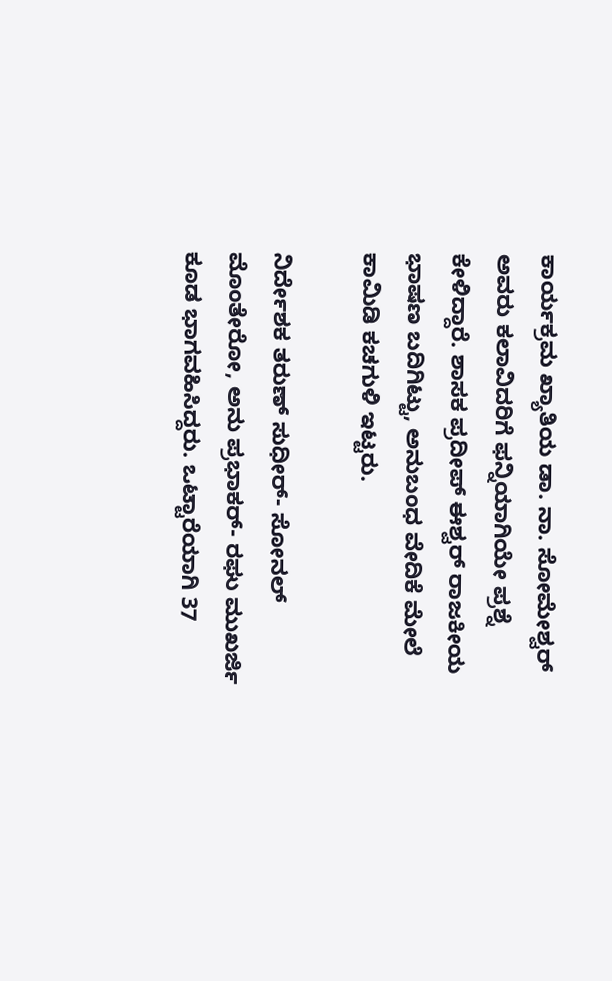ಕಾರ್ಯಕ್ರಮ ಖ್ಯಾತಿಯ ಡಾ. ನಾ. ಸೋಮೇಶ್ವರ್‌ ಅವರು ಕಲಾವಿದರಿಗೆ ಫನ್ನಿಯಾಗಿಯೇ ಪ್ರಶ್ನೆ ಕೇಳಿದ್ದಾರೆ. ಶಾಸಕ ಪ್ರದೀಪ್‌ ಈಶ್ವರ್‌ ರಾಜಕೀಯ ಭಾಷಣ ಬದಿಗಿಟ್ಟು, ಅನುಬಂಧ ವೇದಿಕೆ ಮೇಲೆ ಕಾಮಿಡಿ ಕಚಗುಳಿ ಇಟ್ಟರು.

ನಿರ್ದೇಶಕ ತರುಣ್‌ ಸುಧೀರ್- ಸೋನಲ್‌ ಮೊಂತೇರೋ, ಅನು‌ ಪ್ರಭಾಕರ್- ರಘು ಮುಖರ್ಜಿ ಕೂಡ ಭಾಗವಹಿಸಿದ್ದರು. ಒಟ್ಟಾರೆಯಾಗಿ 37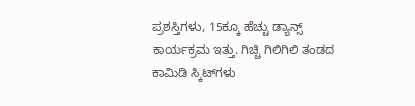ಪ್ರಶಸ್ತಿಗಳು, 15ಕ್ಕೂ ಹೆಚ್ಚು ಡ್ಯಾನ್ಸ್‌ ಕಾರ್ಯಕ್ರಮ ಇತ್ತು. ಗಿಚ್ಚಿ ಗಿಲಿಗಿಲಿ ತಂಡದ ಕಾಮಿಡಿ ಸ್ಕಿಟ್‌ಗಳು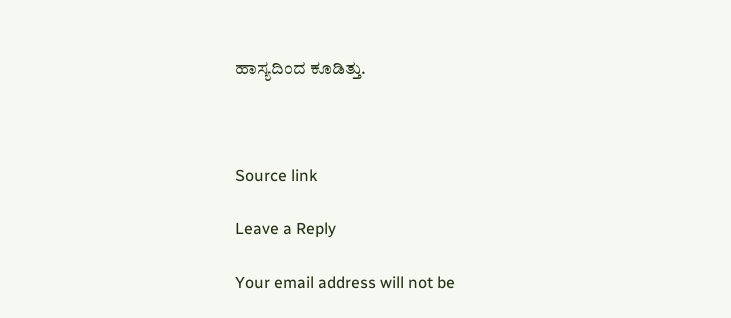ಹಾಸ್ಯದಿಂದ ಕೂಡಿತ್ತು.



Source link

Leave a Reply

Your email address will not be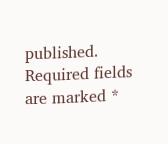published. Required fields are marked *